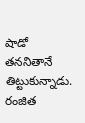షాడో తననితానే తిట్టుకున్నాడు. రంజిత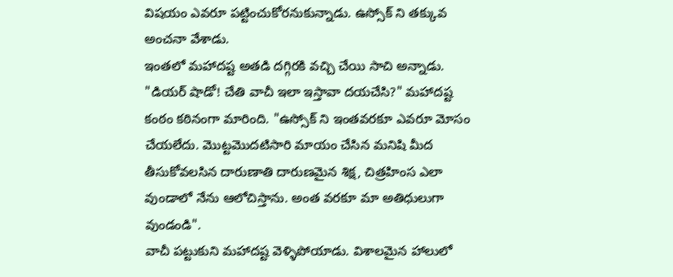విషయం ఎవరూ పట్టించుకోరనుకున్నాడు. ఉస్సోక్ ని తక్కువ అంచనా వేశాడు.
ఇంతలో మహాదష్ట అతడి దగ్గిరకి వచ్చి చేయి సాచి అన్నాడు. "డియర్ షాడో! చేతి వాచీ ఇలా ఇస్తావా దయచేసి?" మహాదష్ట కంఠం కఠినంగా మారింది. "ఉస్సోక్ ని ఇంతవరకూ ఎవరూ మోసం చేయలేదు. మొట్టమొదటిసారి మాయం చేసిన మనిషి మీద తీసుకోవలసిన దారుణాతి దారుణమైన శిక్ష, చిత్రహింస ఎలా వుండాలో నేను ఆలోచిస్తాను. అంత వరకూ మా అతిధులుగా వుండండి".
వాచీ పట్టుకుని మహాదష్ట వెళ్ళిపోయాడు. విశాలమైన హాలులో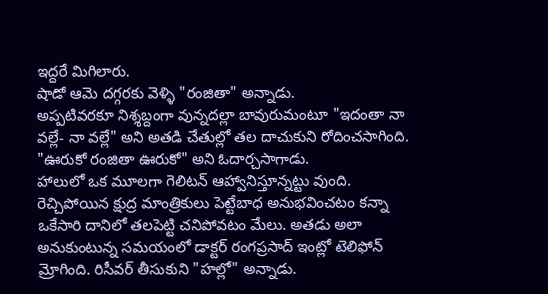ఇద్దరే మిగిలారు.
షాడో ఆమె దగ్గరకు వెళ్ళి "రంజితా" అన్నాడు.
అప్పటివరకూ నిశ్శబ్దంగా వున్నదల్లా బావురుమంటూ "ఇదంతా నా వల్లే- నా వల్లే" అని అతడి చేతుల్లో తల దాచుకుని రోదించసాగింది.
"ఊరుకో రంజితా ఊరుకో" అని ఓదార్చసాగాడు.
హాలులో ఒక మూలగా గెలిటన్ ఆహ్వానిస్తూన్నట్టు వుంది.
రెచ్చిపోయిన క్షుద్ర మాంత్రికులు పెట్టేబాధ అనుభవించటం కన్నా ఒకేసారి దానిలో తలపెట్టి చనిపోవటం మేలు. అతడు అలా అనుకుంటున్న సమయంలో డాక్టర్ రంగప్రసాద్ ఇంట్లో టెలిఫోన్ మ్రోగింది. రిసీవర్ తీసుకుని "హల్లో" అన్నాడు.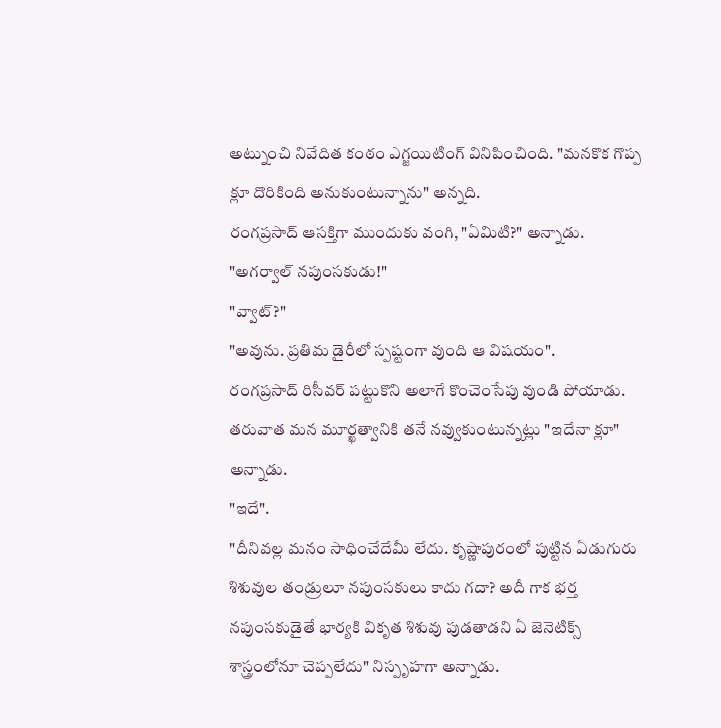అట్నుంచి నివేదిత కంఠం ఎగ్జయిటింగ్ వినిపించింది. "మనకొక గొప్ప క్లూ దొరికింది అనుకుంటున్నాను" అన్నది.
రంగప్రసాద్ ఆసక్తిగా ముందుకు వంగి, "ఏమిటి?" అన్నాడు.
"అగర్వాల్ నపుంసకుడు!"
"వ్వాట్?"
"అవును. ప్రతిమ డైరీలో స్పష్టంగా వుంది ఆ విషయం".
రంగప్రసాద్ రిసీవర్ పట్టుకొని అలాగే కొంచెంసేపు వుండి పోయాడు. తరువాత మన మూర్ఖత్వానికి తనే నవ్వుకుంటున్నట్లు "ఇదేనా క్లూ" అన్నాడు.
"ఇదే".
"దీనివల్ల మనం సాధించేదేమీ లేదు. కృష్ణాపురంలో పుట్టిన ఏడుగురు శిశువుల తండ్రులూ నపుంసకులు కాదు గదా? అదీ గాక భర్త నపుంసకుడైతే భార్యకి వికృత శిశువు పుడతాడని ఏ జెనెటిక్స్ శాస్త్రంలోనూ చెప్పలేదు" నిస్పృహగా అన్నాడు.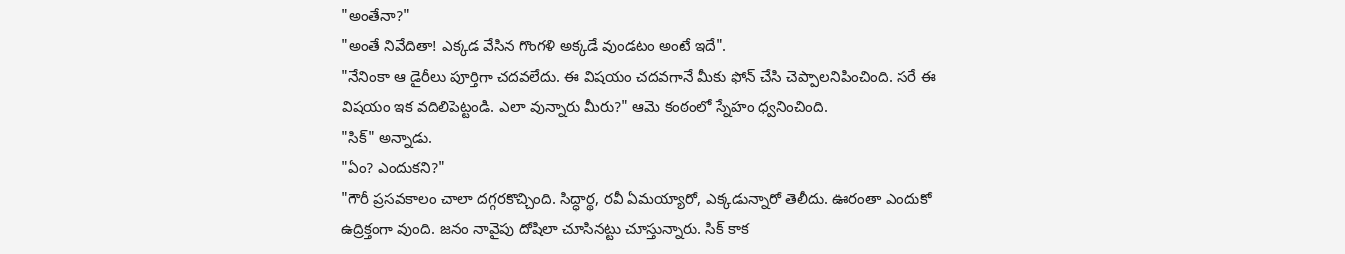"అంతేనా?"
"అంతే నివేదితా! ఎక్కడ వేసిన గొంగళి అక్కడే వుండటం అంటే ఇదే".
"నేనింకా ఆ డైరీలు పూర్తిగా చదవలేదు. ఈ విషయం చదవగానే మీకు ఫోన్ చేసి చెప్పాలనిపించింది. సరే ఈ విషయం ఇక వదిలిపెట్టండి. ఎలా వున్నారు మీరు?" ఆమె కంఠంలో స్నేహం ధ్వనించింది.
"సిక్" అన్నాడు.
"ఏం? ఎందుకని?"
"గౌరీ ప్రసవకాలం చాలా దగ్గరకొచ్చింది. సిద్ధార్థ, రవీ ఏమయ్యారో, ఎక్కడున్నారో తెలీదు. ఊరంతా ఎందుకో ఉద్రిక్తంగా వుంది. జనం నావైపు దోషిలా చూసినట్టు చూస్తున్నారు. సిక్ కాక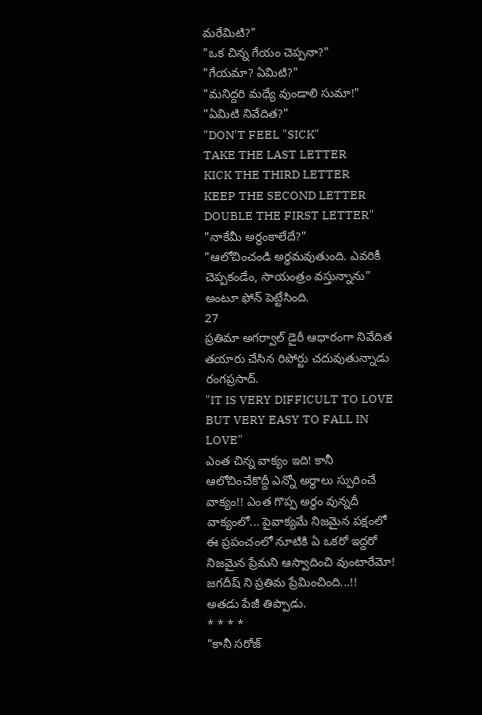మరేమిటి?"
"ఒక చిన్న గేయం చెప్పనా?"
"గేయమా? ఏమిటి?"
"మనిద్దరి మధ్యే వుండాలి సుమా!"
"ఏమిటి నివేదిత?"
"DON'T FEEL "SICK"
TAKE THE LAST LETTER
KICK THE THIRD LETTER
KEEP THE SECOND LETTER
DOUBLE THE FIRST LETTER"
"నాకేమీ అర్ధంకాలేదే?"
"ఆలోచించండి అర్ధమవుతుంది. ఎవరికీ చెప్పకండేం, సాయంత్రం వస్తున్నాను" అంటూ ఫోన్ పెట్టేసింది.
27
ప్రతిమా అగర్వాల్ డైరీ ఆధారంగా నివేదిత తయారు చేసిన రిపోర్టు చదువుతున్నాడు రంగప్రసాద్.
"IT IS VERY DIFFICULT TO LOVE
BUT VERY EASY TO FALL IN LOVE"
ఎంత చిన్న వాక్యం ఇది! కానీ ఆలోచించేకొద్దీ ఎన్నో అర్ధాలు స్పురించే వాక్యం!! ఎంత గొప్ప అర్ధం వున్నదీ వాక్యంలో... పైవాక్యమే నిజమైన పక్షంలో ఈ ప్రపంచంలో నూటికి ఏ ఒకరో ఇద్దరో నిజమైన ప్రేమని ఆస్వాదించి వుంటారేమో! జగదీష్ ని ప్రతిమ ప్రేమించింది...!!
అతడు పేజీ తిప్పాడు.
* * * *
"కానీ సరోజ్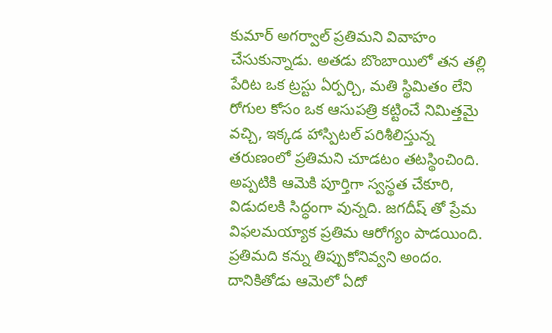కుమార్ అగర్వాల్ ప్రతిమని వివాహం చేసుకున్నాడు. అతడు బొంబాయిలో తన తల్లి పేరిట ఒక ట్రస్టు ఏర్పర్చి, మతి స్థిమితం లేని రోగుల కోసం ఒక ఆసుపత్రి కట్టించే నిమిత్తమై వచ్చి, ఇక్కడ హాస్పిటల్ పరిశీలిస్తున్న తరుణంలో ప్రతిమని చూడటం తటస్థించింది. అప్పటికి ఆమెకి పూర్తిగా స్వస్థత చేకూరి, విడుదలకి సిద్ధంగా వున్నది. జగదీష్ తో ప్రేమ విఫలమయ్యాక ప్రతిమ ఆరోగ్యం పాడయింది.
ప్రతిమది కన్ను తిప్పుకోనివ్వని అందం. దానికితోడు ఆమెలో ఏదో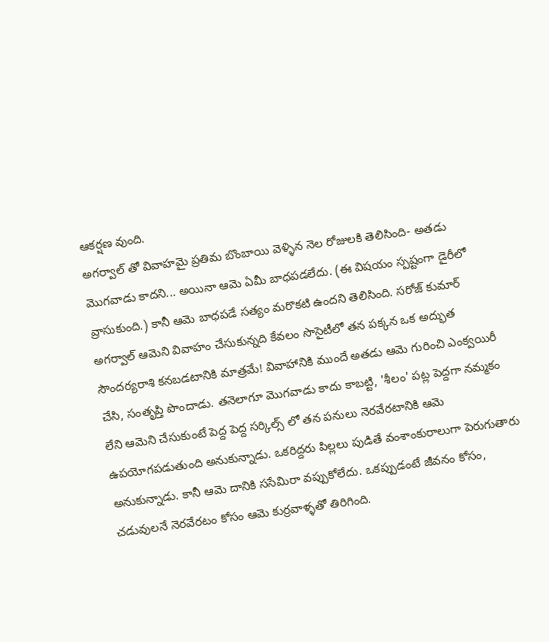ఆకర్షణ వుంది.
అగర్వాల్ తో వివాహమై ప్రతిమ బొంబాయి వెళ్ళిన నెల రోజులకి తెలిసింది- అతడు మొగవాడు కాదని... అయినా ఆమె ఏమీ బాధపడలేదు. (ఈ విషయం స్పష్టంగా డైరీలో వ్రాసుకుంది.) కానీ ఆమె బాధపడే సత్యం మరొకటి ఉందని తెలిసింది. సరోజ్ కుమార్ అగర్వాల్ ఆమెని వివాహం చేసుకున్నది కేవలం సొసైటీలో తన పక్కన ఒక అద్భుత సౌందర్యరాశి కనబడటానికి మాత్రమే! వివాహానికి ముందే అతడు ఆమె గురించి ఎంక్వయిరీ చేసి, సంతృప్తి పొందాడు. తనెలాగూ మొగవాడు కాదు కాబట్టి, 'శీలం' పట్ల పెద్దగా నమ్మకం లేని ఆమెని చేసుకుంటే పెద్ద పెద్ద సర్కిల్స్ లో తన పనులు నెరవేరటానికి ఆమె ఉపయోగపడుతుంది అనుకున్నాడు. ఒకరిద్దరు పిల్లలు పుడితే వంశాంకురాలుగా పెరుగుతారు అనుకున్నాడు. కానీ ఆమె దానికి ససేమిరా వప్పుకోలేదు. ఒకప్పుడంటే జీవనం కోసం, చడువులనే నెరవేరటం కోసం ఆమె కుర్రవాళ్ళతో తిరిగింది.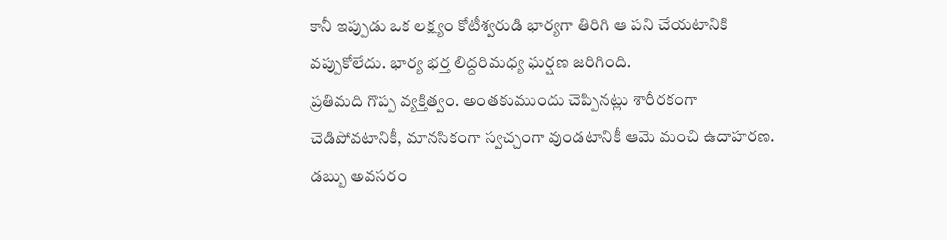కానీ ఇప్పుడు ఒక లక్ష్యం కోటీశ్వరుడి భార్యగా తిరిగి ఆ పని చేయటానికి వప్పుకోలేదు. భార్య భర్త లిద్దరిమధ్య ఘర్షణ జరిగింది.
ప్రతిమది గొప్ప వ్యక్తిత్వం. అంతకుముందు చెప్పినట్లు శారీరకంగా చెడిపోవటానికీ, మానసికంగా స్వచ్చంగా వుండటానికీ ఆమె మంచి ఉదాహరణ. డబ్బు అవసరం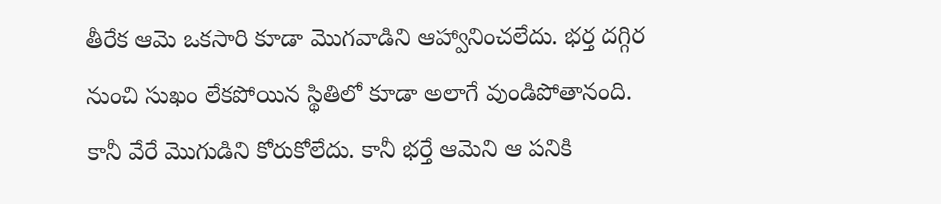తీరేక ఆమె ఒకసారి కూడా మొగవాడిని ఆహ్వానించలేదు. భర్త దగ్గిర నుంచి సుఖం లేకపోయిన స్థితిలో కూడా అలాగే వుండిపోతానంది. కానీ వేరే మొగుడిని కోరుకోలేదు. కానీ భర్తే ఆమెని ఆ పనికి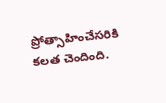ప్రోత్సాహించేసరికి కలత చెందింది.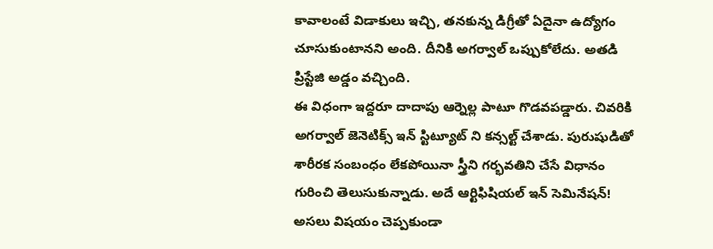కావాలంటే విడాకులు ఇచ్చి, తనకున్న డిగ్రీతో ఏదైనా ఉద్యోగం చూసుకుంటానని అంది. దీనికి అగర్వాల్ ఒప్పుకోలేదు. అతడి ప్రిస్టేజి అడ్డం వచ్చింది.
ఈ విధంగా ఇద్దరూ దాదాపు ఆర్నెల్ల పాటూ గొడవపడ్డారు. చివరికి అగర్వాల్ జెనెటిక్స్ ఇన్ స్టిట్యూట్ ని కన్సల్ట్ చేశాడు. పురుషుడితో శారీరక సంబంధం లేకపోయినా స్త్రీని గర్భవతిని చేసే విధానం గురించి తెలుసుకున్నాడు. అదే ఆర్టిఫిషియల్ ఇన్ సెమినేషన్!
అసలు విషయం చెప్పకుండా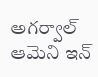అగర్వాల్ ఆమెని ఇన్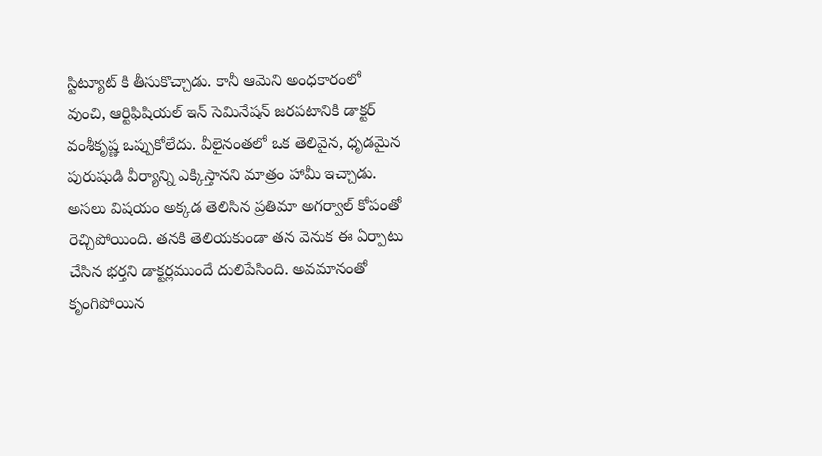స్టిట్యూట్ కి తీసుకొచ్చాడు. కానీ ఆమెని అంధకారంలో వుంచి, ఆర్టిఫిషియల్ ఇన్ సెమినేషన్ జరపటానికి డాక్టర్ వంశీకృష్ణ ఒప్పుకోలేదు. వీలైనంతలో ఒక తెలివైన, ధృడమైన పురుషుడి వీర్యాన్ని ఎక్కిస్తానని మాత్రం హామీ ఇచ్చాడు. అసలు విషయం అక్కడ తెలిసిన ప్రతిమా అగర్వాల్ కోపంతో రెచ్చిపోయింది. తనకి తెలియకుండా తన వెనుక ఈ ఏర్పాటు చేసిన భర్తని డాక్టర్లముందే దులిపేసింది. అవమానంతో కృంగిపోయిన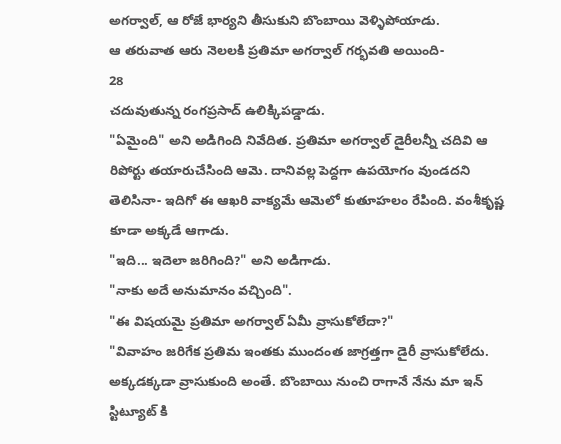అగర్వాల్, ఆ రోజే భార్యని తీసుకుని బొంబాయి వెళ్ళిపోయాడు.
ఆ తరువాత ఆరు నెలలకి ప్రతిమా అగర్వాల్ గర్భవతి అయింది-
28
చదువుతున్న రంగప్రసాద్ ఉలిక్కిపడ్డాడు.
"ఏమైంది" అని అడిగింది నివేదిత. ప్రతిమా అగర్వాల్ డైరీలన్నీ చదివి ఆ రిపోర్టు తయారుచేసింది ఆమె. దానివల్ల పెద్దగా ఉపయోగం వుండదని తెలిసినా- ఇదిగో ఈ ఆఖరి వాక్యమే ఆమెలో కుతూహలం రేపింది. వంశీకృష్ణ కూడా అక్కడే ఆగాడు.
"ఇది... ఇదెలా జరిగింది?" అని అడిగాడు.
"నాకు అదే అనుమానం వచ్చింది".
"ఈ విషయమై ప్రతిమా అగర్వాల్ ఏమీ వ్రాసుకోలేదా?"
"వివాహం జరిగేక ప్రతిమ ఇంతకు ముందంత జాగ్రత్తగా డైరీ వ్రాసుకోలేదు. అక్కడక్కడా వ్రాసుకుంది అంతే. బొంబాయి నుంచి రాగానే నేను మా ఇన్ స్టిట్యూట్ కి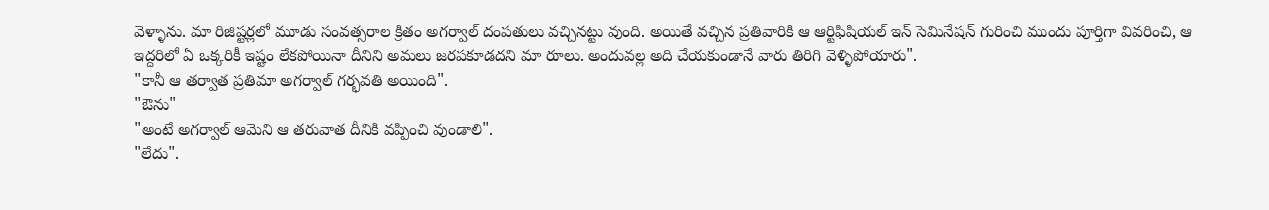వెళ్ళాను. మా రిజిష్టర్లలో మూడు సంవత్సరాల క్రితం అగర్వాల్ దంపతులు వచ్చినట్టు వుంది. అయితే వచ్చిన ప్రతివారికి ఆ ఆర్టిఫిషియల్ ఇన్ సెమినేషన్ గురించి ముందు పూర్తిగా వివరించి, ఆ ఇద్దరిలో ఏ ఒక్కరికీ ఇష్టం లేకపోయినా దీనిని అమలు జరపకూడదని మా రూలు. అందువల్ల అది చేయకుండానే వారు తిరిగి వెళ్ళిపోయారు".
"కానీ ఆ తర్వాత ప్రతిమా అగర్వాల్ గర్భవతి అయింది".
"ఔను"
"అంటే అగర్వాల్ ఆమెని ఆ తరువాత దీనికి వప్పించి వుండాలి".
"లేదు".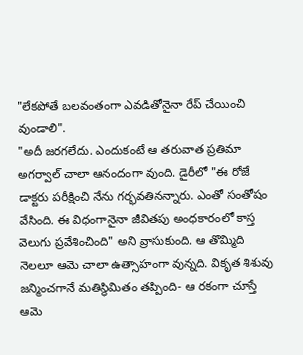"లేకపోతే బలవంతంగా ఎవడితోనైనా రేప్ చేయించి వుండాలి".
"అదీ జరగలేదు. ఎందుకంటే ఆ తరువాత ప్రతిమా అగర్వాల్ చాలా ఆనందంగా వుంది. డైరీలో "ఈ రోజే డాక్టరు పరీక్షించి నేను గర్భవతినన్నారు. ఎంతో సంతోషం వేసింది. ఈ విధంగానైనా జీవితపు అంధకారంలో కాస్త వెలుగు ప్రవేశించింది" అని వ్రాసుకుంది. ఆ తొమ్మిది నెలలూ ఆమె చాలా ఉత్సాహంగా వున్నది. వికృత శిశువు జన్మించగానే మతిస్థిమితం తప్పింది- ఆ రకంగా చూస్తే ఆమె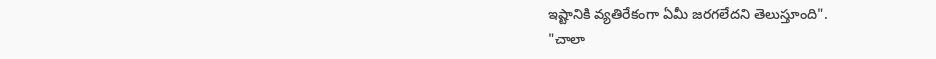ఇష్టానికి వ్యతిరేకంగా ఏమీ జరగలేదని తెలుస్తూంది".
"చాలా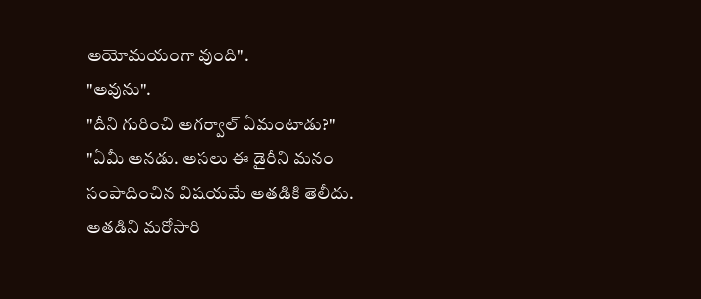అయోమయంగా వుంది".
"అవును".
"దీని గురించి అగర్వాల్ ఏమంటాడు?"
"ఏమీ అనడు. అసలు ఈ డైరీని మనం సంపాదించిన విషయమే అతడికి తెలీదు. అతడిని మరోసారి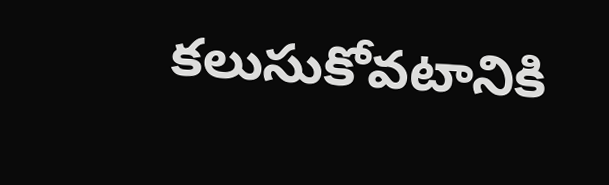కలుసుకోవటానికి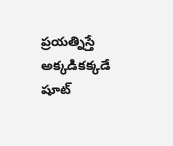ప్రయత్నిస్తే అక్కడికక్కడే షూట్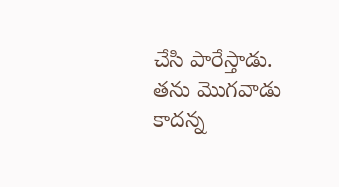చేసి పారేస్తాడు. తను మొగవాడు కాదన్న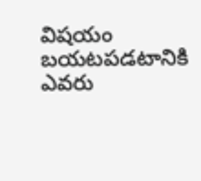విషయం బయటపడటానికి ఎవరు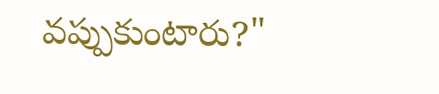వప్పుకుంటారు?"